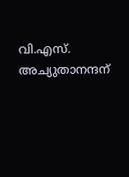വി.എസ്. അച്യുതാനന്ദന്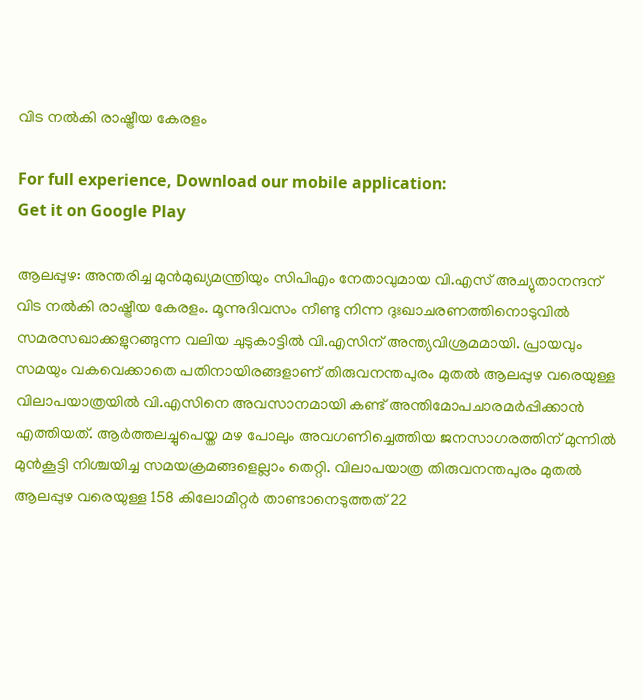വിട നൽകി രാഷ്ട്രീയ കേരളം

For full experience, Download our mobile application:
Get it on Google Play

ആലപ്പുഴ: അന്തരിച്ച മുൻമുഖ്യമന്ത്രിയും സിപിഎം നേതാവുമായ വി.എസ് അച്യുതാനന്ദന് വിട നൽകി രാഷ്ട്രീയ കേരളം. മൂന്നുദിവസം നീണ്ടു നിന്ന ദുഃഖാചരണത്തിനൊടുവിൽ സമരസഖാക്കളുറങ്ങുന്ന വലിയ ചുടുകാട്ടിൽ വി.എസിന് അന്ത്യവിശ്രമമായി. പ്രായവും സമയും വകവെക്കാതെ പതിനായിരങ്ങളാണ് തിരുവനന്തപുരം മുതൽ ആലപ്പുഴ വരെയുള്ള വിലാപയാത്രയിൽ വി.എസിനെ അവസാനമായി കണ്ട് അന്തിമോപചാരമർപ്പിക്കാൻ എത്തിയത്. ആർത്തലച്ചുപെയ്ത മഴ പോലും അവഗണിച്ചെത്തിയ ജനസാഗരത്തിന് മുന്നിൽ മുൻകൂട്ടി നിശ്ചയിച്ച സമയക്രമങ്ങളെല്ലാം തെറ്റി. വിലാപയാത്ര തിരുവനന്തപുരം മുതൽ ആലപ്പുഴ വരെയുള്ള 158 കിലോമീറ്റർ താണ്ടാനെടുത്തത് 22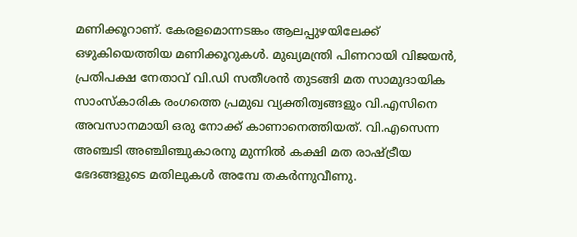മണിക്കൂറാണ്. കേരളമൊന്നടങ്കം ആലപ്പുഴയിലേക്ക് ഒഴുകിയെത്തിയ മണിക്കൂറുകൾ. മുഖ്യമന്ത്രി പിണറായി വിജയൻ, പ്രതിപക്ഷ നേതാവ് വി.ഡി സതീശൻ തുടങ്ങി മത സാമുദായിക സാംസ്‌കാരിക രംഗത്തെ പ്രമുഖ വ്യക്തിത്വങ്ങളും വി.എസിനെ അവസാനമായി ഒരു നോക്ക് കാണാനെത്തിയത്. വി.എസെന്ന അഞ്ചടി അഞ്ചിഞ്ചുകാരനു മുന്നിൽ കക്ഷി മത രാഷ്ട്രീയ ഭേദങ്ങളുടെ മതിലുകൾ അമ്പേ തകർന്നുവീണു.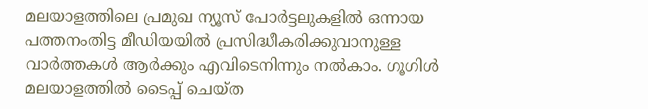മലയാളത്തിലെ പ്രമുഖ ന്യൂസ് പോര്‍ട്ടലുകളില്‍ ഒന്നായ പത്തനംതിട്ട മീഡിയയില്‍ പ്രസിദ്ധീകരിക്കുവാനുള്ള വാര്‍ത്തകള്‍ ആര്‍ക്കും എവിടെനിന്നും നല്‍കാം. ഗൂഗിള്‍ മലയാളത്തില്‍ ടൈപ്പ് ചെയ്ത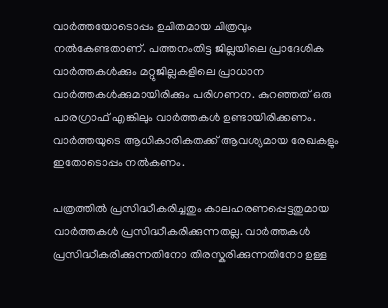വാര്‍ത്തയോടൊപ്പം ഉചിതമായ ചിത്രവും നല്‍കേണ്ടതാണ്. പത്തനംതിട്ട ജില്ലയിലെ പ്രാദേശിക വാര്‍ത്തകള്‍ക്കും മറ്റുജില്ലകളിലെ പ്രാധാന വാര്‍ത്തകള്‍ക്കുമായിരിക്കും പരിഗണന. കുറഞ്ഞത്‌ ഒരു പാരഗ്രാഫ് എങ്കിലും വാര്‍ത്തകള്‍ ഉണ്ടായിരിക്കണം. വാര്‍ത്തയുടെ ആധികാരികതക്ക് ആവശ്യമായ രേഖകളും ഇതോടൊപ്പം നല്‍കണം.

പത്രത്തില്‍ പ്രസിദ്ധീകരിച്ചതും കാലഹരണപ്പെട്ടതുമായ വാര്‍ത്തകള്‍ പ്രസിദ്ധീകരിക്കുന്നതല്ല. വാര്‍ത്തകള്‍ പ്രസിദ്ധീകരിക്കുന്നതിനോ തിരസ്കരിക്കുന്നതിനോ ഉള്ള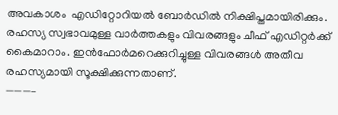അവകാശം  എഡിറ്റോറിയല്‍ ബോര്‍ഡില്‍ നിക്ഷിപ്തമായിരിക്കും. രഹസ്യ സ്വഭാവമുള്ള വാര്‍ത്തകളും വിവരങ്ങളും ചീഫ് എഡിറ്റര്‍ക്ക് കൈമാറാം. ഇന്‍ഫോര്‍മറെക്കുറിച്ചുള്ള വിവരങ്ങള്‍ അതീവ രഹസ്യമായി സൂക്ഷിക്കുന്നതാണ്.
———–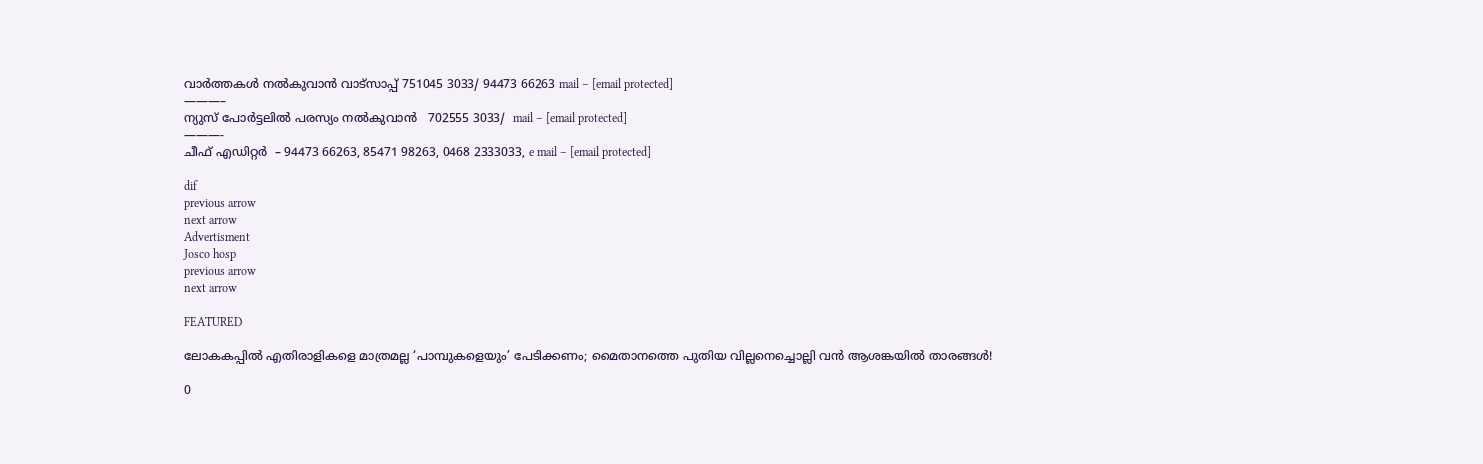വാര്‍ത്തകള്‍ നല്‍കുവാന്‍ വാട്സാപ്പ് 751045 3033/ 94473 66263 mail – [email protected]
———–
ന്യുസ് പോര്‍ട്ടലില്‍ പരസ്യം നല്‍കുവാന്‍   702555 3033/  mail – [email protected]
———-
ചീഫ് എഡിറ്റര്‍  – 94473 66263, 85471 98263, 0468 2333033, e mail – [email protected]

dif
previous arrow
next arrow
Advertisment
Josco hosp
previous arrow
next arrow

FEATURED

ലോകകപ്പിൽ എതിരാളികളെ മാത്രമല്ല ‘പാമ്പുകളെയും’ പേടിക്കണം; മൈതാനത്തെ പുതിയ വില്ലനെച്ചൊല്ലി വൻ ആശങ്കയിൽ താരങ്ങൾ!

0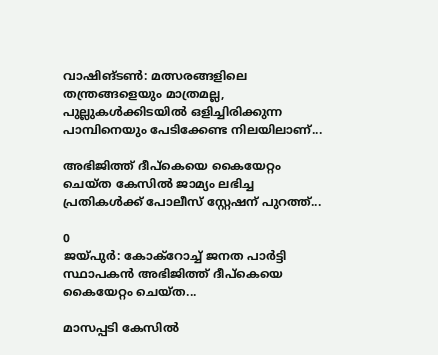വാഷിങ്ടണ്‍: മത്സരങ്ങളിലെ തന്ത്രങ്ങളെയും മാത്രമല്ല, പുല്ലുകള്‍ക്കിടയില്‍ ഒളിച്ചിരിക്കുന്ന പാമ്പിനെയും പേടിക്കേണ്ട നിലയിലാണ്...

അഭിജിത്ത് ദീപ്കെയെ കൈയേറ്റം ചെയ്ത കേസിൽ ജാമ്യം ലഭിച്ച പ്രതികൾക്ക് പോലീസ് സ്റ്റേഷന് പുറത്ത്...

0
ജയ്പുർ: കോക്റോച്ച് ജനത പാർട്ടി സ്ഥാപകൻ അഭിജിത്ത് ദീപ്കെയെ കൈയേറ്റം ചെയ്ത...

മാസപ്പടി കേസിൽ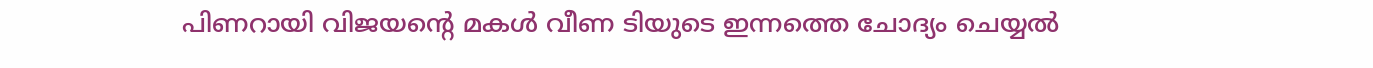പിണറായി വിജയന്റെ മകൾ വീണ ടിയുടെ ഇന്നത്തെ ചോദ്യം ചെയ്യൽ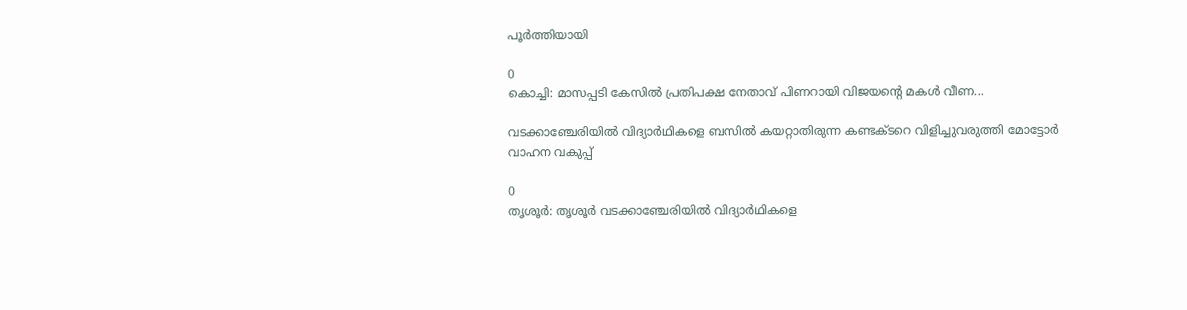പൂർത്തിയായി

0
കൊച്ചി: മാസപ്പടി കേസിൽ പ്രതിപക്ഷ നേതാവ് പിണറായി വിജയന്റെ മകൾ വീണ...

വടക്കാഞ്ചേരിയിൽ വിദ്യാർഥികളെ ബസിൽ കയറ്റാതിരുന്ന കണ്ടക്ടറെ വിളിച്ചുവരുത്തി മോട്ടോർ വാഹന വകുപ്പ്

0
തൃശൂർ: തൃശൂർ വടക്കാഞ്ചേരിയിൽ വിദ്യാർഥികളെ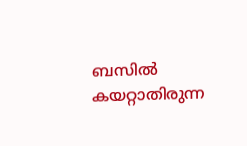ബസിൽ കയറ്റാതിരുന്ന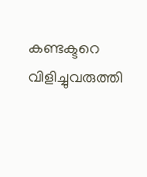കണ്ടക്ടറെ വിളിച്ചുവരുത്തി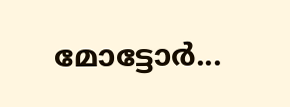മോട്ടോർ...